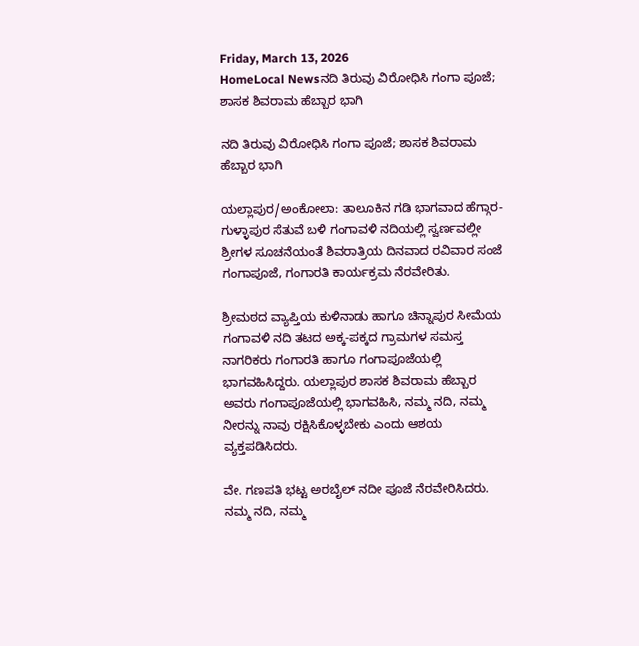Friday, March 13, 2026
HomeLocal Newsನದಿ ತಿರುವು ವಿರೋಧಿಸಿ ಗಂಗಾ ಪೂಜೆ; ಶಾಸಕ ಶಿವರಾಮ ಹೆಬ್ಬಾರ ಭಾಗಿ

ನದಿ ತಿರುವು ವಿರೋಧಿಸಿ ಗಂಗಾ ಪೂಜೆ; ಶಾಸಕ ಶಿವರಾಮ ಹೆಬ್ಬಾರ ಭಾಗಿ

ಯಲ್ಲಾಪುರ/ಅಂಕೋಲಾ: ತಾಲೂಕಿನ ಗಡಿ ಭಾಗವಾದ ಹೆಗ್ಗಾರ-ಗುಳ್ಳಾಪುರ ಸೆತುವೆ ಬಳಿ ಗಂಗಾವಳಿ ನದಿಯಲ್ಲಿ ಸ್ವರ್ಣವಲ್ಲೀ ಶ್ರೀಗಳ ಸೂಚನೆಯಂತೆ ಶಿವರಾತ್ರಿಯ ದಿನವಾದ ರವಿವಾರ ಸಂಜೆ ಗಂಗಾಪೂಜೆ, ಗಂಗಾರತಿ ಕಾರ್ಯಕ್ರಮ ನೆರವೇರಿತು.

ಶ್ರೀಮಠದ ವ್ಯಾಪ್ತಿಯ ಕುಳಿನಾಡು ಹಾಗೂ ಚಿನ್ನಾಪುರ ಸೀಮೆಯ ಗಂಗಾವಳಿ ನದಿ ತಟದ ಅಕ್ಕ-ಪಕ್ಕದ ಗ್ರಾಮಗಳ ಸಮಸ್ತ ನಾಗರಿಕರು ಗಂಗಾರತಿ ಹಾಗೂ ಗಂಗಾಪೂಜೆಯಲ್ಲಿ ಭಾಗವಹಿಸಿದ್ದರು. ಯಲ್ಲಾಪುರ ಶಾಸಕ ಶಿವರಾಮ ಹೆಬ್ಬಾರ ಅವರು ಗಂಗಾಪೂಜೆಯಲ್ಲಿ ಭಾಗವಹಿಸಿ, ನಮ್ಮ ನದಿ, ನಮ್ಮ ನೀರನ್ನು ನಾವು ರಕ್ಷಿಸಿಕೊಳ್ಳಬೇಕು ಎಂದು ಆಶಯ ವ್ಯಕ್ತಪಡಿಸಿದರು.

ವೇ. ಗಣಪತಿ ಭಟ್ಟ ಅರಬೈಲ್ ನದೀ ಪೂಜೆ‌ ನೆರವೇರಿಸಿದರು. ನಮ್ಮ ನದಿ, ನಮ್ಮ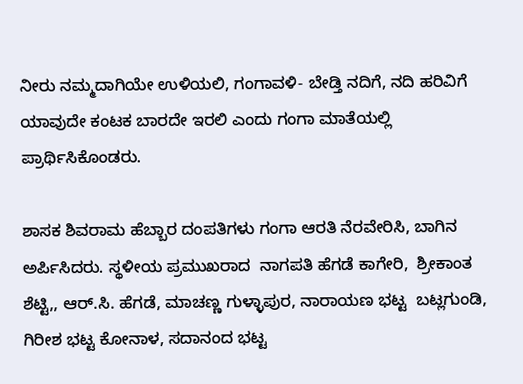ನೀರು ನಮ್ಮದಾಗಿಯೇ ಉಳಿಯಲಿ, ಗಂಗಾವಳಿ- ಬೇಡ್ತಿ ನದಿಗೆ, ನದಿ ಹರಿವಿಗೆ ಯಾವುದೇ ಕಂಟಕ ಬಾರದೇ ಇರಲಿ ಎಂದು ಗಂಗಾ ಮಾತೆಯಲ್ಲಿ ಪ್ರಾರ್ಥಿಸಿಕೊಂಡರು.

ಶಾಸಕ ಶಿವರಾಮ ಹೆಬ್ಬಾರ ದಂಪತಿಗಳು ಗಂಗಾ ಆರತಿ ನೆರವೇರಿಸಿ, ಬಾಗಿನ‌ ಅರ್ಪಿಸಿದರು. ಸ್ಥಳೀಯ ಪ್ರಮುಖರಾದ  ನಾಗಪತಿ ಹೆಗಡೆ ಕಾಗೇರಿ,  ಶ್ರೀಕಾಂತ ಶೆಟ್ಟಿ,, ಆರ್.ಸಿ. ಹೆಗಡೆ, ಮಾಚಣ್ಣ ಗುಳ್ಳಾಪುರ, ನಾರಾಯಣ ಭಟ್ಟ  ಬಟ್ಲಗುಂಡಿ, ಗಿರೀಶ ಭಟ್ಟ ಕೋನಾಳ, ಸದಾನಂದ ಭಟ್ಟ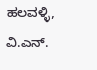ಹಲವಳ್ಳಿ, ವಿ.ಎನ್.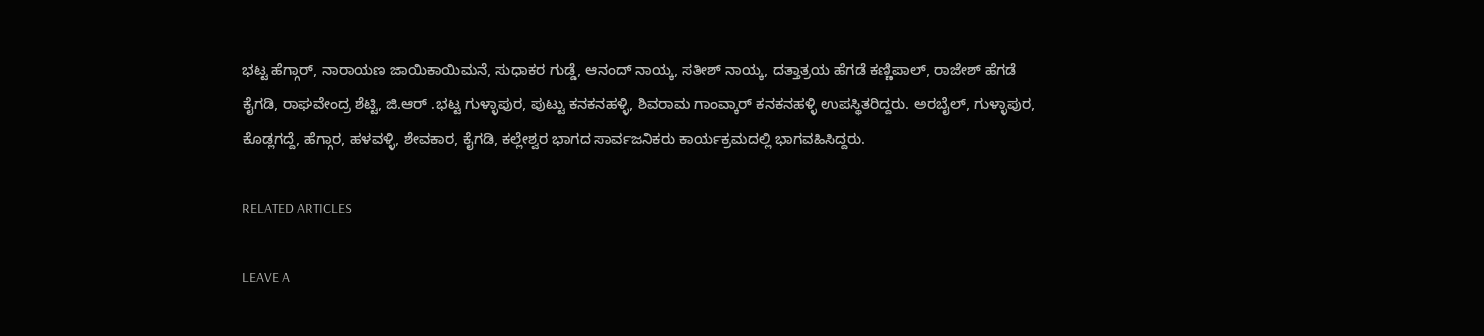ಭಟ್ಟ ಹೆಗ್ಗಾರ್, ನಾರಾಯಣ ಜಾಯಿಕಾಯಿಮನೆ, ಸುಧಾಕರ ಗುಡ್ಡೆ, ಆನಂದ್ ನಾಯ್ಕ, ಸತೀಶ್ ನಾಯ್ಕ, ದತ್ತಾತ್ರಯ ಹೆಗಡೆ ಕಣ್ಣಿಪಾಲ್, ರಾಜೇಶ್ ಹೆಗಡೆ ಕೈಗಡಿ, ರಾಘವೇಂದ್ರ ಶೆಟ್ಟಿ, ಜಿ.ಆರ್ .ಭಟ್ಟ ಗುಳ್ಳಾಪುರ, ಪುಟ್ಟು ಕನಕನಹಳ್ಳಿ, ಶಿವರಾಮ ಗಾಂವ್ಕಾರ್ ಕನಕನಹಳ್ಳಿ ಉಪಸ್ಥಿತರಿದ್ದರು. ಅರಬೈಲ್, ಗುಳ್ಳಾಪುರ, ಕೊಡ್ಲಗದ್ದೆ, ಹೆಗ್ಗಾರ, ಹಳವಳ್ಳಿ, ಶೇವಕಾರ, ಕೈಗಡಿ, ಕಲ್ಲೇಶ್ವರ ಭಾಗದ ಸಾರ್ವಜನಿಕರು ಕಾರ್ಯಕ್ರಮದಲ್ಲಿ ಭಾಗವಹಿಸಿದ್ದರು.

RELATED ARTICLES

LEAVE A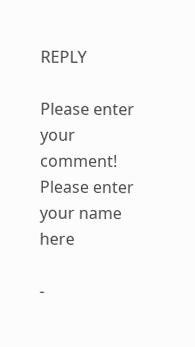REPLY

Please enter your comment!
Please enter your name here

-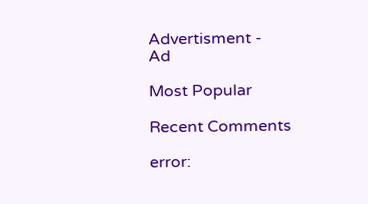Advertisment -
Ad

Most Popular

Recent Comments

error: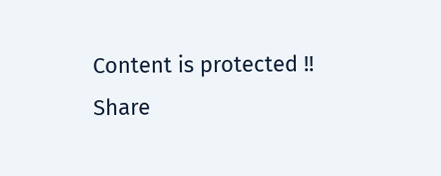Content is protected !!
Share